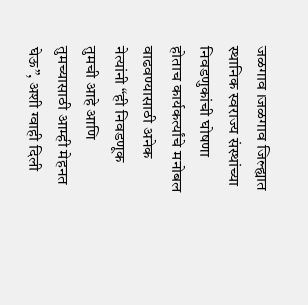जळगाव ।जळगाव जिल्ह्यात स्थानिक स्वराज्य संस्थांच्या निवडणुकांची घोषणा होताच कार्यकर्त्यांचे मनोबल वाढवण्यासाठी अनेक नेत्यांनी “ही निवडणूक तुमची आहे आणि तुमच्यासाठी आम्ही मेहनत घेऊ”, अशी ग्वाही दिली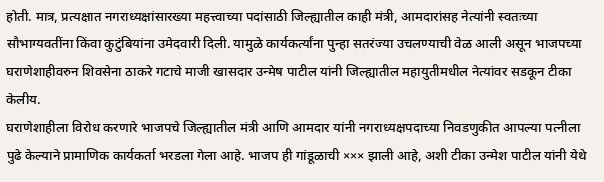होती. मात्र, प्रत्यक्षात नगराध्यक्षांसारख्या महत्त्वाच्या पदांसाठी जिल्ह्यातील काही मंत्री, आमदारांसह नेत्यांनी स्वतःच्या सौभाग्यवतींना किंवा कुटुंबियांना उमेदवारी दिली. यामुळे कार्यकर्त्यांना पुन्हा सतरंज्या उचलण्याची वेळ आली असून भाजपच्या घराणेशाहीवरुन शिवसेना ठाकरे गटाचे माजी खासदार उन्मेष पाटील यांनी जिल्ह्यातील महायुतीमधील नेत्यांवर सडकून टीका केलीय.
घराणेशाहीला विरोध करणारे भाजपचे जिल्ह्यातील मंत्री आणि आमदार यांनी नगराध्यक्षपदाच्या निवडणुकीत आपल्या पत्नीला पुढे केल्याने प्रामाणिक कार्यकर्ता भरडला गेला आहे. भाजप ही गांडूळाची ××× झाली आहे, अशी टीका उन्मेश पाटील यांनी येथे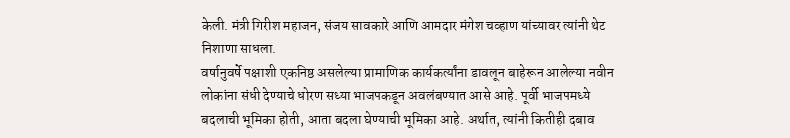केली. मंत्री गिरीश महाजन, संजय सावकारे आणि आमदार मंगेश चव्हाण यांच्यावर त्यांनी थेट निशाणा साधला.
वर्षानुवर्षे पक्षाशी एकनिष्ठ असलेल्या प्रामाणिक कार्यकर्त्यांना डावलून बाहेरून आलेल्या नवीन लोकांना संधी देण्याचे धोरण सध्या भाजपकडून अवलंबण्यात आसे आहे. पूर्वी भाजपमध्ये बदलाची भूमिका होती, आता बदला घेण्याची भूमिका आहे. अर्थात, त्यांनी कितीही दबाव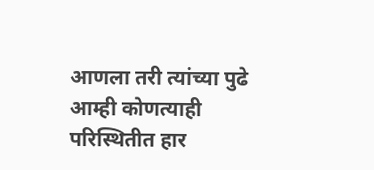आणला तरी त्यांच्या पुढे आम्ही कोणत्याही परिस्थितीत हार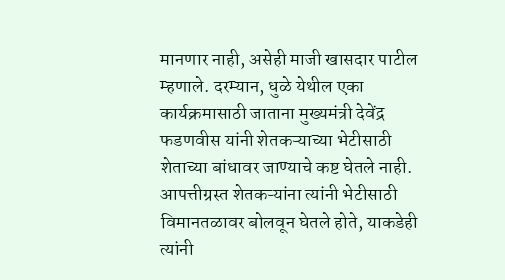मानणार नाही, असेही माजी खासदार पाटील म्हणाले. दरम्यान, धुळे येथील एका कार्यक्रमासाठी जाताना मुख्यमंत्री देवेंद्र फडणवीस यांनी शेतकऱ्याच्या भेटीसाठी शेताच्या बांधावर जाण्याचे कष्ट घेतले नाही.
आपत्तीग्रस्त शेतकऱ्यांना त्यांनी भेटीसाठी विमानतळावर बोलवून घेतले होते, याकडेही त्यांनी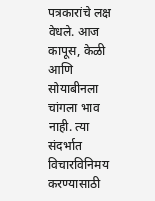पत्रकारांचे लक्ष वेधले. आज कापूस, केळी आणि सोयाबीनला चांगला भाव नाही. त्या संदर्भात विचारविनिमय करण्यासाठी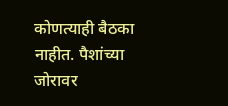कोणत्याही बैठका नाहीत. पैशांच्या जोरावर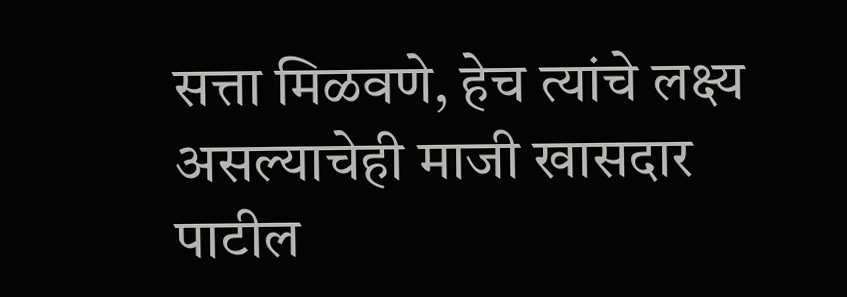सत्ता मिळवणे, हेच त्यांचे लक्ष्य असल्याचेही माजी खासदार पाटील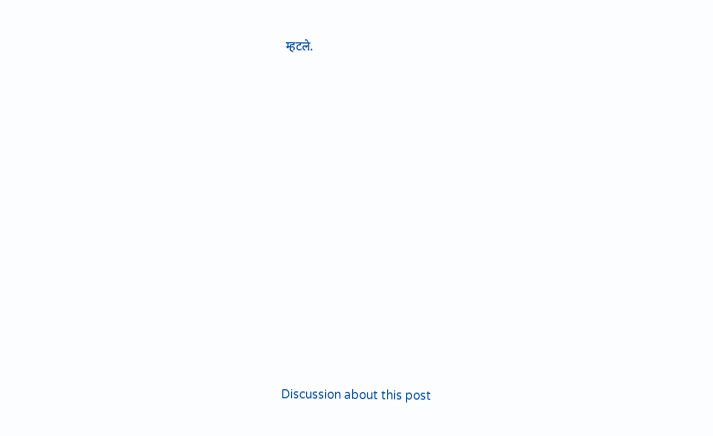म्हटले.















Discussion about this post